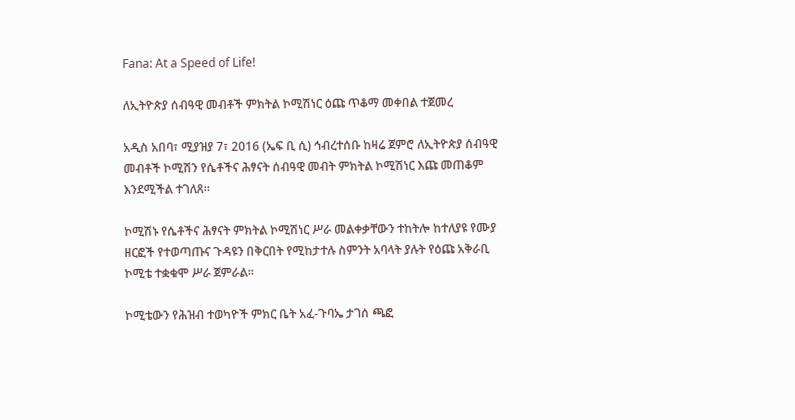Fana: At a Speed of Life!

ለኢትዮጵያ ሰብዓዊ መብቶች ምክትል ኮሚሽነር ዕጩ ጥቆማ መቀበል ተጀመረ

አዲስ አበባ፣ ሚያዝያ 7፣ 2016 (ኤፍ ቢ ሲ) ኅብረተሰቡ ከዛሬ ጀምሮ ለኢትዮጵያ ሰብዓዊ መብቶች ኮሚሽን የሴቶችና ሕፃናት ሰብዓዊ መብት ምክትል ኮሚሽነር እጩ መጠቆም እንደሚችል ተገለጸ።

ኮሚሽኑ የሴቶችና ሕፃናት ምክትል ኮሚሽነር ሥራ መልቀቃቸውን ተከትሎ ከተለያዩ የሙያ ዘርፎች የተወጣጡና ጉዳዩን በቅርበት የሚከታተሉ ስምንት አባላት ያሉት የዕጩ አቅራቢ ኮሚቴ ተቋቁሞ ሥራ ጀምራል።

ኮሚቴውን የሕዝብ ተወካዮች ምክር ቤት አፈ-ጉባኤ ታገሰ ጫፎ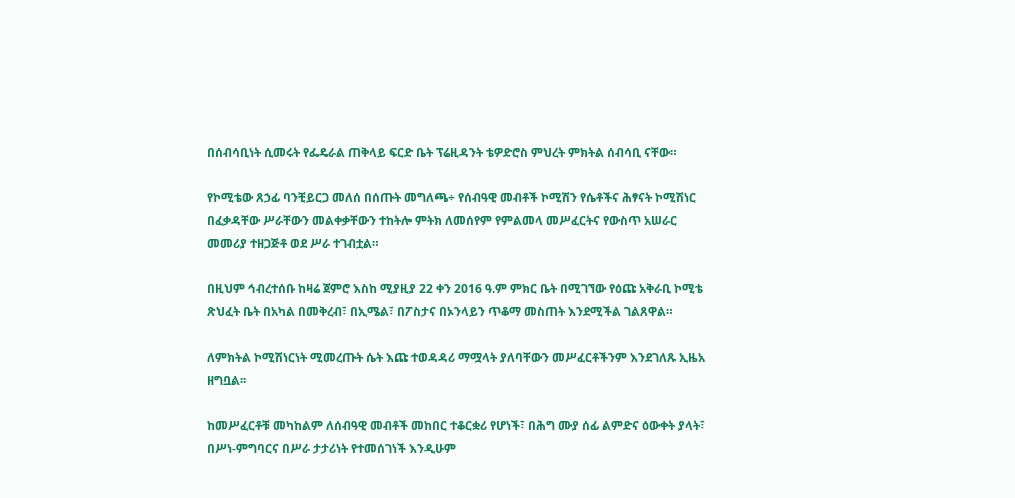በሰብሳቢነት ሲመሩት የፌዴራል ጠቅላይ ፍርድ ቤት ፕሬዚዳንት ቴዎድሮስ ምህረት ምክትል ሰብሳቢ ናቸው።

የኮሚቴው ጸኃፊ ባንቺይርጋ መለሰ በሰጡት መግለጫ÷ የሰብዓዊ መብቶች ኮሚሽን የሴቶችና ሕፃናት ኮሚሽነር በፈቃዳቸው ሥራቸውን መልቀቃቸውን ተከትሎ ምትክ ለመሰየም የምልመላ መሥፈርትና የውስጥ አሠራር መመሪያ ተዘጋጅቶ ወደ ሥራ ተገብቷል።

በዚህም ኅብረተሰቡ ከዛሬ ጀምሮ እስከ ሚያዚያ 22 ቀን 2016 ዓ.ም ምክር ቤት በሚገኘው የዕጩ አቅራቢ ኮሚቴ ጽህፈት ቤት በአካል በመቅረብ፣ በኢሜል፣ በፖስታና በኦንላይን ጥቆማ መስጠት እንደሚችል ገልጸዋል።

ለምክትል ኮሚሽነርነት ሚመረጡት ሴት እጩ ተወዳዳሪ ማሟላት ያለባቸውን መሥፈርቶችንም እንደገለጹ ኢዜአ ዘግቧል፡፡

ከመሥፈርቶቹ መካከልም ለሰብዓዊ መብቶች መከበር ተቆርቋሪ የሆነች፣ በሕግ ሙያ ሰፊ ልምድና ዕውቀት ያላት፣ በሥነ-ምግባርና በሥራ ታታሪነት የተመሰገነች እንዲሁም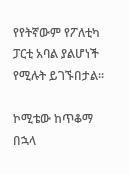የየትኛውም የፖለቲካ ፓርቲ አባል ያልሆነች የሚሉት ይገኙበታል።

ኮሚቴው ከጥቆማ በኋላ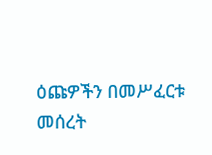ዕጩዎችን በመሥፈርቱ መሰረት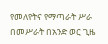የመለየትና የማጣራት ሥራ በመሥራት በአንድ ወር ጊዜ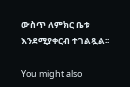ውስጥ ለምክር ቤቱ እንደሚያቀርብ ተገልጿል፡፡

You might also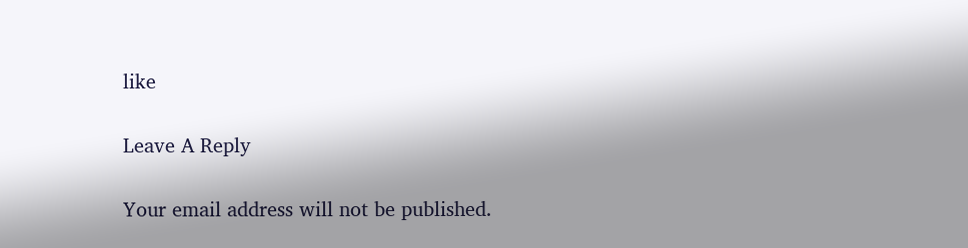like

Leave A Reply

Your email address will not be published.